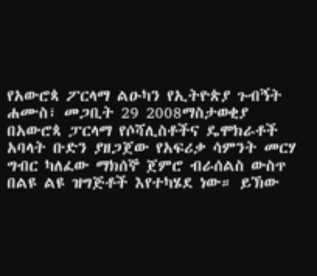የአውሮጳ ፖርላማ ልዑካን የኢትዮጵያ ጉብኝት
ሐሙስ፣ መጋቢት 29 2008ማስታወቂያ
በአውሮጳ ፓርላማ የሶሻሊስቶችና ዴሞክራቶች አባላት ቡድን ያዘጋጀው የአፍሪቃ ሳምንት መርሃ ግብር ካለፈው ማክሰኞ ጀምሮ ብራሰልስ ውስጥ በልዩ ልዩ ዝግጅቶች እየተካሄደ ነው። ይኽው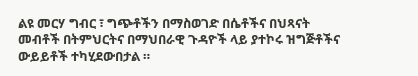ልዩ መርሃ ግብር ፣ ግጭቶችን በማስወገድ በሴቶችና በህጻናት መብቶች በትምህርትና በማህበራዊ ጉዳዮች ላይ ያተኮሩ ዝግጅቶችና ውይይቶች ተካሂደውበታል ።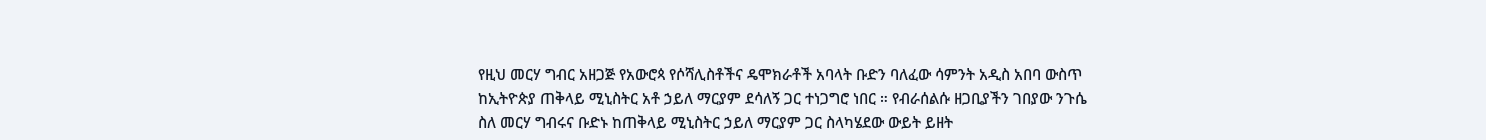የዚህ መርሃ ግብር አዘጋጅ የአውሮጳ የሶሻሊስቶችና ዴሞክራቶች አባላት ቡድን ባለፈው ሳምንት አዲስ አበባ ውስጥ ከኢትዮጵያ ጠቅላይ ሚኒስትር አቶ ኃይለ ማርያም ደሳለኝ ጋር ተነጋግሮ ነበር ። የብራሰልሱ ዘጋቢያችን ገበያው ንጉሴ ስለ መርሃ ግብሩና ቡድኑ ከጠቅላይ ሚኒስትር ኃይለ ማርያም ጋር ስላካሄደው ውይት ይዘት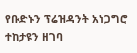የቡድኑን ፕሬዝዳንት አነጋግሮ ተከታዩን ዘገባ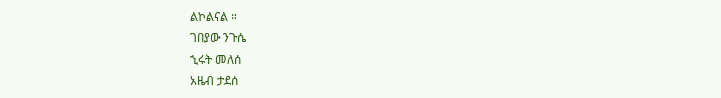ልኮልናል ።
ገበያው ንጉሴ
ኂሩት መለሰ
አዜብ ታደሰ